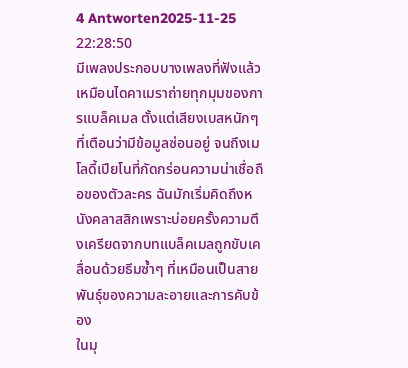4 Antworten2025-11-25 22:28:50
มีเพลงประกอบบางเพลงที่ฟังแล้วเหมือนไดคาเมราถ่ายทุกมุมของการแบล็คเมล ตั้งแต่เสียงเบสหนักๆ ที่เตือนว่ามีข้อมูลซ่อนอยู่ จนถึงเมโลดี้เปียโนที่กัดกร่อนความน่าเชื่อถือของตัวละคร ฉันมักเริ่มคิดถึงหนังคลาสสิกเพราะบ่อยครั้งความตึงเครียดจากบทแบล็คเมลถูกขับเคลื่อนด้วยธีมซ้ำๆ ที่เหมือนเป็นสายพันธุ์ของความละอายและการคับข้อง
ในมุ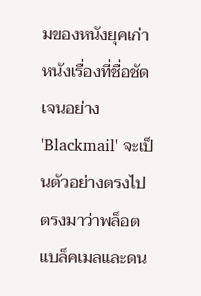มของหนังยุคเก่า หนังเรื่องที่ชื่อชัดเจนอย่าง 'Blackmail' จะเป็นตัวอย่างตรงไปตรงมาว่าพล็อตแบล็คเมลและดน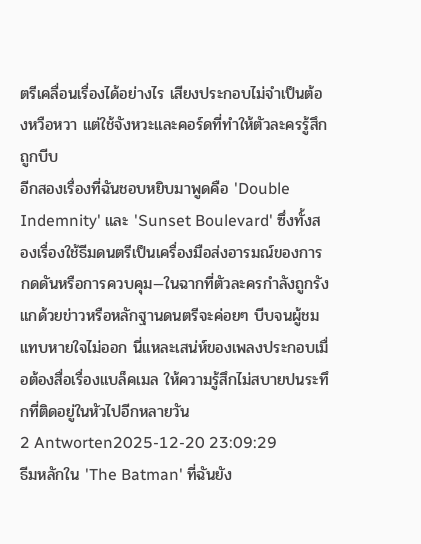ตรีเคลื่อนเรื่องได้อย่างไร เสียงประกอบไม่จำเป็นต้องหวือหวา แต่ใช้จังหวะและคอร์ดที่ทำให้ตัวละครรู้สึกถูกบีบ
อีกสองเรื่องที่ฉันชอบหยิบมาพูดคือ 'Double Indemnity' และ 'Sunset Boulevard' ซึ่งทั้งสองเรื่องใช้ธีมดนตรีเป็นเครื่องมือส่งอารมณ์ของการกดดันหรือการควบคุม—ในฉากที่ตัวละครกำลังถูกรังแกด้วยข่าวหรือหลักฐานดนตรีจะค่อยๆ บีบจนผู้ชมแทบหายใจไม่ออก นี่แหละเสน่ห์ของเพลงประกอบเมื่อต้องสื่อเรื่องแบล็คเมล ให้ความรู้สึกไม่สบายปนระทึกที่ติดอยู่ในหัวไปอีกหลายวัน
2 Antworten2025-12-20 23:09:29
ธีมหลักใน 'The Batman' ที่ฉันยัง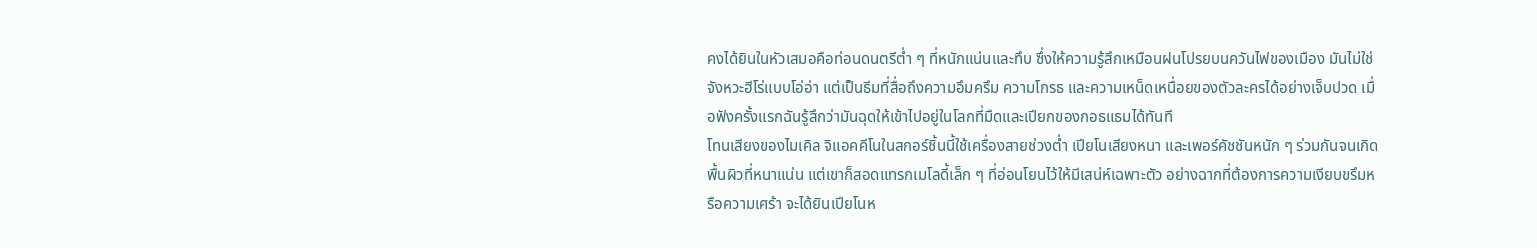คงได้ยินในหัวเสมอคือท่อนดนตรีต่ำ ๆ ที่หนักแน่นและทึบ ซึ่งให้ความรู้สึกเหมือนฝนโปรยบนควันไฟของเมือง มันไม่ใช่จังหวะฮีโร่แบบโอ่อ่า แต่เป็นธีมที่สื่อถึงความอึมครึม ความโกรธ และความเหน็ดเหนื่อยของตัวละครได้อย่างเจ็บปวด เมื่อฟังครั้งแรกฉันรู้สึกว่ามันฉุดให้เข้าไปอยู่ในโลกที่มืดและเปียกของกอธแธมได้ทันที
โทนเสียงของไมเคิล จิแอคคีโนในสกอร์ชิ้นนี้ใช้เครื่องสายช่วงต่ำ เปียโนเสียงหนา และเพอร์คัชชันหนัก ๆ ร่วมกันจนเกิดพื้นผิวที่หนาแน่น แต่เขาก็สอดแทรกเมโลดี้เล็ก ๆ ที่อ่อนโยนไว้ให้มีเสน่ห์เฉพาะตัว อย่างฉากที่ต้องการความเงียบขรึมหรือความเศร้า จะได้ยินเปียโนห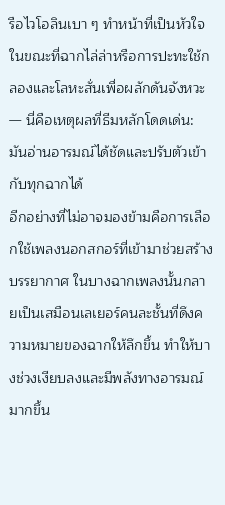รือไวโอลินเบา ๆ ทำหน้าที่เป็นหัวใจ ในขณะที่ฉากไล่ล่าหรือการปะทะใช้กลองและโลหะสั่นเพื่อผลักดันจังหวะ — นี่คือเหตุผลที่ธีมหลักโดดเด่น: มันอ่านอารมณ์ได้ชัดและปรับตัวเข้ากับทุกฉากได้
อีกอย่างที่ไม่อาจมองข้ามคือการเลือกใช้เพลงนอกสกอร์ที่เข้ามาช่วยสร้างบรรยากาศ ในบางฉากเพลงนั้นกลายเป็นเสมือนเลเยอร์คนละชั้นที่ดึงความหมายของฉากให้ลึกขึ้น ทำให้บางช่วงเงียบลงและมีพลังทางอารมณ์มากขึ้น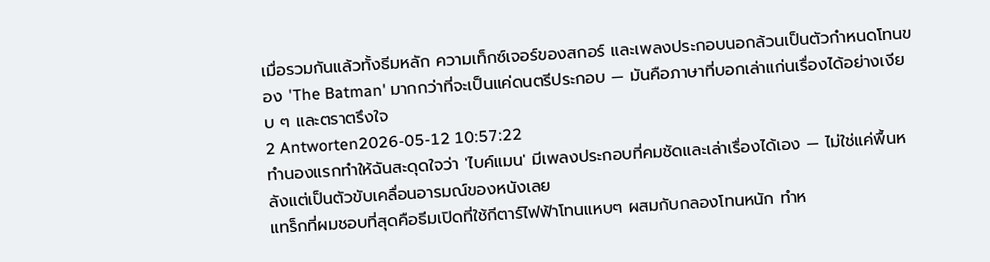เมื่อรวมกันแล้วทั้งธีมหลัก ความเท็กซ์เจอร์ของสกอร์ และเพลงประกอบนอกล้วนเป็นตัวกำหนดโทนของ 'The Batman' มากกว่าที่จะเป็นแค่ดนตรีประกอบ — มันคือภาษาที่บอกเล่าแก่นเรื่องได้อย่างเงียบ ๆ และตราตรึงใจ
2 Antworten2026-05-12 10:57:22
ทำนองแรกทำให้ฉันสะดุดใจว่า 'ไบค์แมน' มีเพลงประกอบที่คมชัดและเล่าเรื่องได้เอง — ไม่ใช่แค่พื้นหลังแต่เป็นตัวขับเคลื่อนอารมณ์ของหนังเลย
แทร็กที่ผมชอบที่สุดคือธีมเปิดที่ใช้กีตาร์ไฟฟ้าโทนแหบๆ ผสมกับกลองโทนหนัก ทำห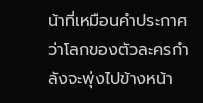น้าที่เหมือนคำประกาศว่าโลกของตัวละครกำลังจะพุ่งไปข้างหน้า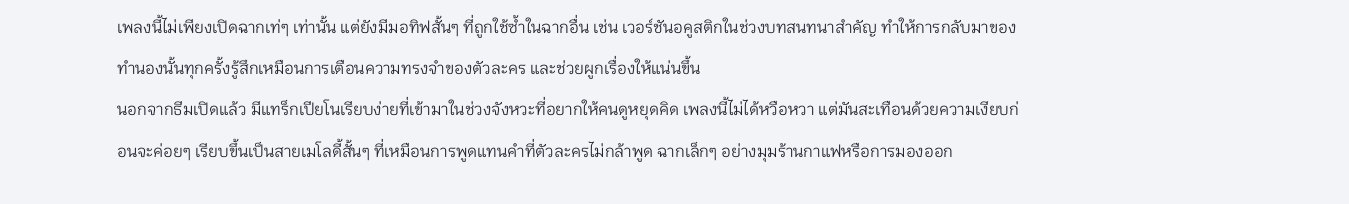เพลงนี้ไม่เพียงเปิดฉากเท่ๆ เท่านั้น แต่ยังมีมอทิฟสั้นๆ ที่ถูกใช้ซ้ำในฉากอื่น เช่น เวอร์ชันอคูสติกในช่วงบทสนทนาสำคัญ ทำให้การกลับมาของทำนองนั้นทุกครั้งรู้สึกเหมือนการเตือนความทรงจำของตัวละคร และช่วยผูกเรื่องให้แน่นขึ้น
นอกจากธีมเปิดแล้ว มีแทร็กเปียโนเรียบง่ายที่เข้ามาในช่วงจังหวะที่อยากให้คนดูหยุดคิด เพลงนี้ไม่ได้หวือหวา แต่มันสะเทือนด้วยความเงียบก่อนจะค่อยๆ เรียบขึ้นเป็นสายเมโลดี้สั้นๆ ที่เหมือนการพูดแทนคำที่ตัวละครไม่กล้าพูด ฉากเล็กๆ อย่างมุมร้านกาแฟหรือการมองออก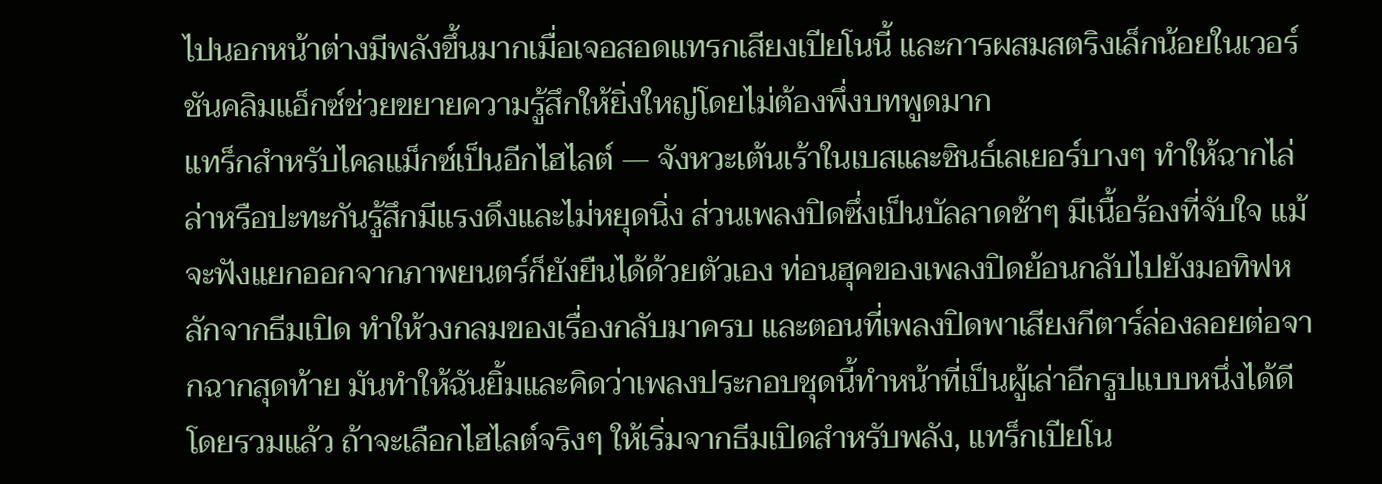ไปนอกหน้าต่างมีพลังขึ้นมากเมื่อเจอสอดแทรกเสียงเปียโนนี้ และการผสมสตริงเล็กน้อยในเวอร์ชันคลิมแอ็กซ์ช่วยขยายความรู้สึกให้ยิ่งใหญ่โดยไม่ต้องพึ่งบทพูดมาก
แทร็กสำหรับไคลแม็กซ์เป็นอีกไฮไลต์ — จังหวะเต้นเร้าในเบสและซินธ์เลเยอร์บางๆ ทำให้ฉากไล่ล่าหรือปะทะกันรู้สึกมีแรงดึงและไม่หยุดนิ่ง ส่วนเพลงปิดซึ่งเป็นบัลลาดช้าๆ มีเนื้อร้องที่จับใจ แม้จะฟังแยกออกจากภาพยนตร์ก็ยังยืนได้ด้วยตัวเอง ท่อนฮุคของเพลงปิดย้อนกลับไปยังมอทิฟหลักจากธีมเปิด ทำให้วงกลมของเรื่องกลับมาครบ และตอนที่เพลงปิดพาเสียงกีตาร์ล่องลอยต่อจากฉากสุดท้าย มันทำให้ฉันยิ้มและคิดว่าเพลงประกอบชุดนี้ทำหน้าที่เป็นผู้เล่าอีกรูปแบบหนึ่งได้ดี
โดยรวมแล้ว ถ้าจะเลือกไฮไลต์จริงๆ ให้เริ่มจากธีมเปิดสำหรับพลัง, แทร็กเปียโน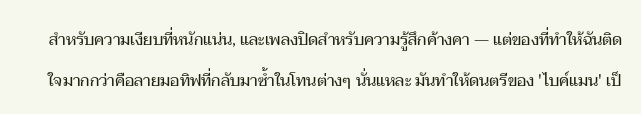สำหรับความเงียบที่หนักแน่น, และเพลงปิดสำหรับความรู้สึกค้างคา — แต่ของที่ทำให้ฉันติดใจมากกว่าคือลายมอทิฟที่กลับมาซ้ำในโทนต่างๆ นั่นแหละ มันทำให้ดนตรีของ 'ไบค์แมน' เป็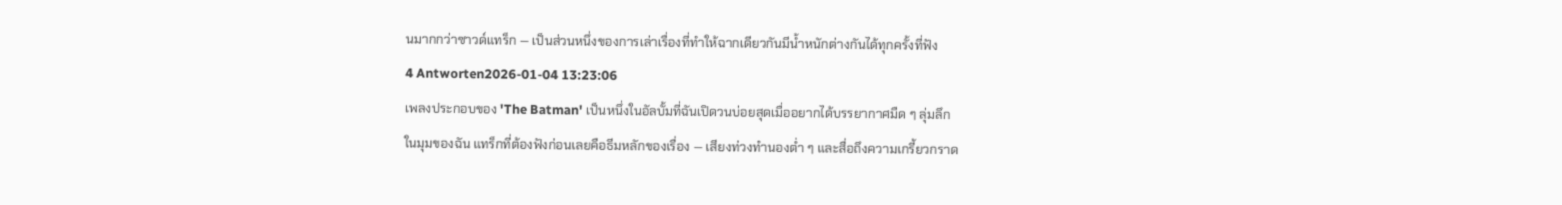นมากกว่าซาวด์แทร็ก — เป็นส่วนหนึ่งของการเล่าเรื่องที่ทำให้ฉากเดียวกันมีน้ำหนักต่างกันได้ทุกครั้งที่ฟัง
4 Antworten2026-01-04 13:23:06
เพลงประกอบของ 'The Batman' เป็นหนึ่งในอัลบั้มที่ฉันเปิดวนบ่อยสุดเมื่ออยากได้บรรยากาศมืด ๆ ลุ่มลึก
ในมุมของฉัน แทร็กที่ต้องฟังก่อนเลยคือธีมหลักของเรื่อง — เสียงท่วงทำนองต่ำ ๆ และสื่อถึงความเกรี้ยวกราด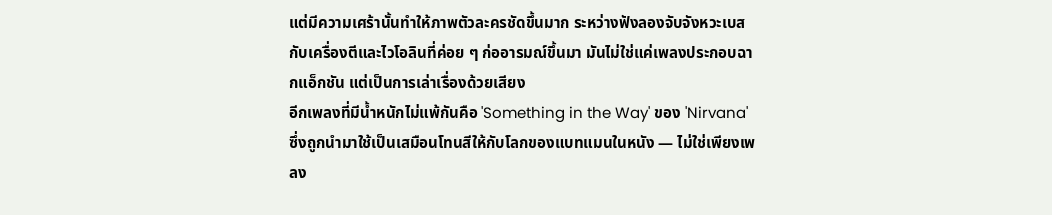แต่มีความเศร้านั้นทำให้ภาพตัวละครชัดขึ้นมาก ระหว่างฟังลองจับจังหวะเบสกับเครื่องตีและไวโอลินที่ค่อย ๆ ก่ออารมณ์ขึ้นมา มันไม่ใช่แค่เพลงประกอบฉากแอ็กชัน แต่เป็นการเล่าเรื่องด้วยเสียง
อีกเพลงที่มีน้ำหนักไม่แพ้กันคือ 'Something in the Way' ของ 'Nirvana' ซึ่งถูกนำมาใช้เป็นเสมือนโทนสีให้กับโลกของแบทแมนในหนัง — ไม่ใช่เพียงเพลง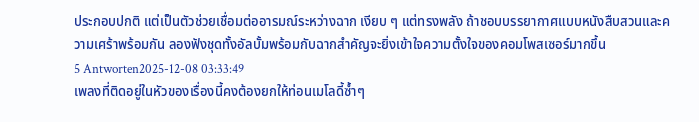ประกอบปกติ แต่เป็นตัวช่วยเชื่อมต่ออารมณ์ระหว่างฉาก เงียบ ๆ แต่ทรงพลัง ถ้าชอบบรรยากาศแบบหนังสืบสวนและความเศร้าพร้อมกัน ลองฟังชุดทั้งอัลบั้มพร้อมกับฉากสำคัญจะยิ่งเข้าใจความตั้งใจของคอมโพสเซอร์มากขึ้น
5 Antworten2025-12-08 03:33:49
เพลงที่ติดอยู่ในหัวของเรื่องนี้คงต้องยกให้ท่อนเมโลดี้ซ้ำๆ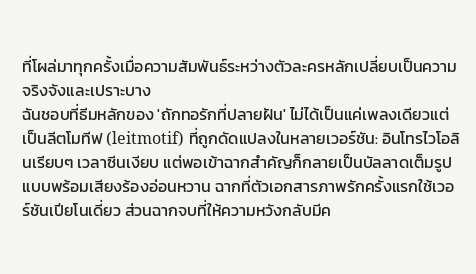ที่โผล่มาทุกครั้งเมื่อความสัมพันธ์ระหว่างตัวละครหลักเปลี่ยบเป็นความจริงจังและเปราะบาง
ฉันชอบที่ธีมหลักของ 'ถักทอรักที่ปลายฝัน' ไม่ได้เป็นแค่เพลงเดียวแต่เป็นลีตโมทีฟ (leitmotif) ที่ถูกดัดแปลงในหลายเวอร์ชัน: อินโทรไวโอลินเรียบๆ เวลาซีนเงียบ แต่พอเข้าฉากสำคัญก็กลายเป็นบัลลาดเต็มรูปแบบพร้อมเสียงร้องอ่อนหวาน ฉากที่ตัวเอกสารภาพรักครั้งแรกใช้เวอร์ชันเปียโนเดี่ยว ส่วนฉากจบที่ให้ความหวังกลับมีค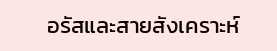อรัสและสายสังเคราะห์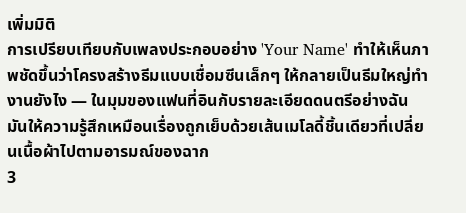เพิ่มมิติ
การเปรียบเทียบกับเพลงประกอบอย่าง 'Your Name' ทำให้เห็นภาพชัดขึ้นว่าโครงสร้างธีมแบบเชื่อมซีนเล็กๆ ให้กลายเป็นธีมใหญ่ทำงานยังไง — ในมุมของแฟนที่อินกับรายละเอียดดนตรีอย่างฉัน มันให้ความรู้สึกเหมือนเรื่องถูกเย็บด้วยเส้นเมโลดี้ชิ้นเดียวที่เปลี่ยนเนื้อผ้าไปตามอารมณ์ของฉาก
3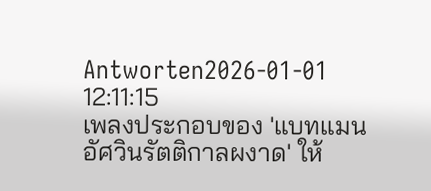Antworten2026-01-01 12:11:15
เพลงประกอบของ 'แบทแมน อัศวินรัตติกาลผงาด' ให้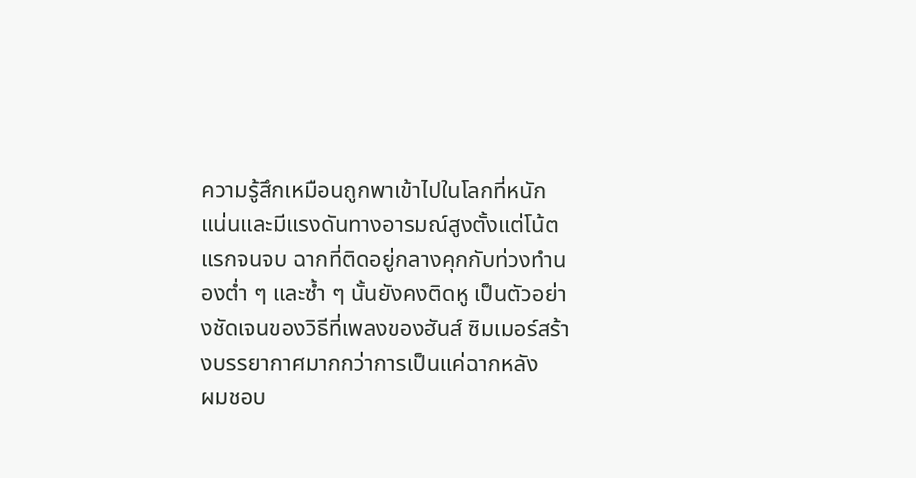ความรู้สึกเหมือนถูกพาเข้าไปในโลกที่หนักแน่นและมีแรงดันทางอารมณ์สูงตั้งแต่โน้ตแรกจนจบ ฉากที่ติดอยู่กลางคุกกับท่วงทำนองต่ำ ๆ และซ้ำ ๆ นั้นยังคงติดหู เป็นตัวอย่างชัดเจนของวิธีที่เพลงของฮันส์ ซิมเมอร์สร้างบรรยากาศมากกว่าการเป็นแค่ฉากหลัง
ผมชอบ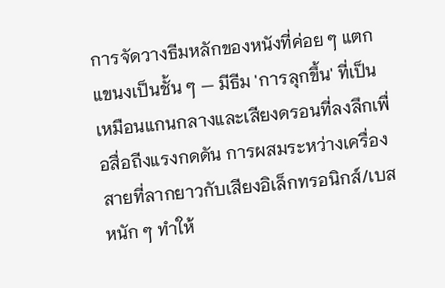การจัดวางธีมหลักของหนังที่ค่อย ๆ แตกแขนงเป็นชั้น ๆ — มีธีม 'การลุกขึ้น' ที่เป็นเหมือนแกนกลางและเสียงดรอนที่ลงลึกเพื่อสื่อถีงแรงกดดัน การผสมระหว่างเครื่องสายที่ลากยาวกับเสียงอิเล็กทรอนิกส์/เบสหนัก ๆ ทำให้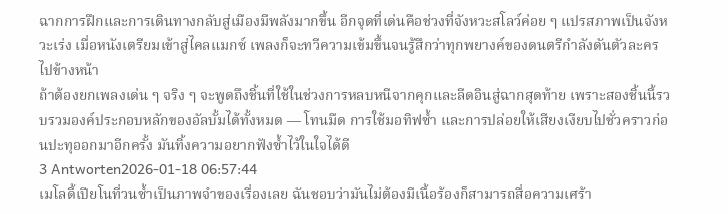ฉากการฝึกและการเดินทางกลับสู่เมืองมีพลังมากขึ้น อีกจุดที่เด่นคือช่วงที่จังหวะสโลว์ค่อย ๆ แปรสภาพเป็นจังหวะเร่ง เมื่อหนังเตรียมเข้าสู่ไคลแมกซ์ เพลงก็จะทวีความเข้มขึ้นจนรู้สึกว่าทุกพยางค์ของดนตรีกำลังดันตัวละครไปข้างหน้า
ถ้าต้องยกเพลงเด่น ๆ จริง ๆ จะพูดถึงชิ้นที่ใช้ในช่วงการหลบหนีจากคุกและลีดอินสู่ฉากสุดท้าย เพราะสองชิ้นนี้รวบรวมองค์ประกอบหลักของอัลบั้มได้ทั้งหมด — โทนมืด การใช้มอทิฟซ้ำ และการปล่อยให้เสียงเงียบไปชั่วคราวก่อนปะทุออกมาอีกครั้ง มันทิ้งความอยากฟังซ้ำไว้ในใจได้ดี
3 Antworten2026-01-18 06:57:44
เมโลดี้เปียโนที่วนซ้ำเป็นภาพจำของเรื่องเลย ฉันชอบว่ามันไม่ต้องมีเนื้อร้องก็สามารถสื่อความเศร้า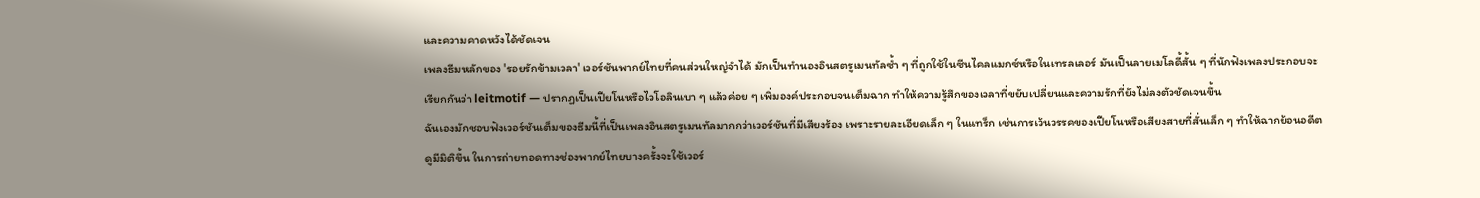และความคาดหวังได้ชัดเจน
เพลงธีมหลักของ 'รอยรักข้ามเวลา' เวอร์ชันพากย์ไทยที่คนส่วนใหญ่จำได้ มักเป็นทำนองอินสตรูเมนทัลซ้ำ ๆ ที่ถูกใช้ในซีนไคลแมกซ์หรือในเทรลเลอร์ มันเป็นลายเมโลดี้สั้น ๆ ที่นักฟังเพลงประกอบจะเรียกกันว่า leitmotif — ปรากฏเป็นเปียโนหรือไวโอลินเบา ๆ แล้วค่อย ๆ เพิ่มองค์ประกอบจนเต็มฉาก ทำให้ความรู้สึกของเวลาที่ขยับเปลี่ยนและความรักที่ยังไม่ลงตัวชัดเจนขึ้น
ฉันเองมักชอบฟังเวอร์ชันเต็มของธีมนี้ที่เป็นเพลงอินสตรูเมนทัลมากกว่าเวอร์ชันที่มีเสียงร้อง เพราะรายละเอียดเล็ก ๆ ในแทร็ก เช่นการเว้นวรรคของเปียโนหรือเสียงสายที่สั่นเล็ก ๆ ทำให้ฉากย้อนอดีตดูมีมิติขึ้น ในการถ่ายทอดทางช่องพากย์ไทยบางครั้งจะใช้เวอร์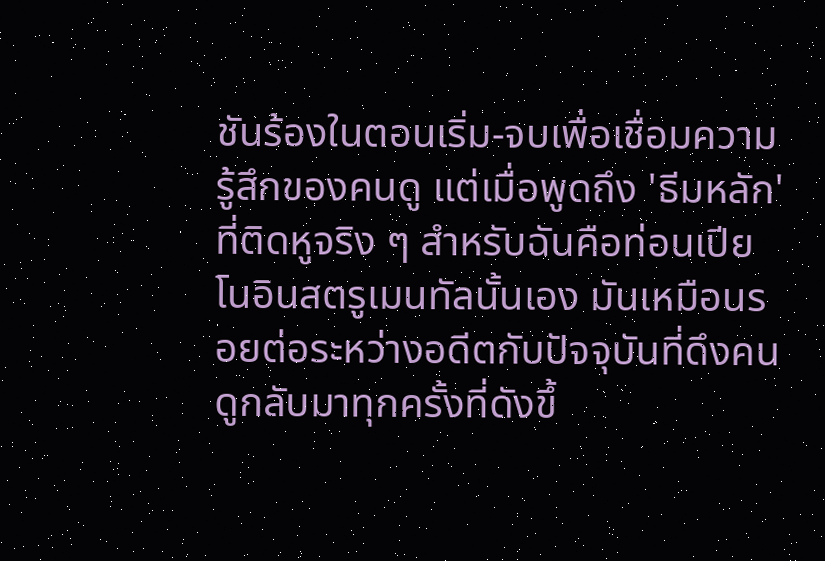ชันร้องในตอนเริ่ม-จบเพื่อเชื่อมความรู้สึกของคนดู แต่เมื่อพูดถึง 'ธีมหลัก' ที่ติดหูจริง ๆ สำหรับฉันคือท่อนเปียโนอินสตรูเมนทัลนั้นเอง มันเหมือนรอยต่อระหว่างอดีตกับปัจจุบันที่ดึงคนดูกลับมาทุกครั้งที่ดังขึ้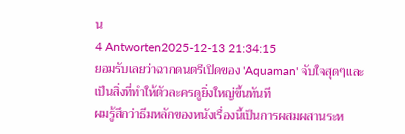น
4 Antworten2025-12-13 21:34:15
ยอมรับเลยว่าฉากดนตรีเปิดของ 'Aquaman' จับใจสุดๆและเป็นสิ่งที่ทำให้ตัวละครดูยิ่งใหญ่ขึ้นทันที
ผมรู้สึกว่าธีมหลักของหนังเรื่องนี้เป็นการผสมผสานระห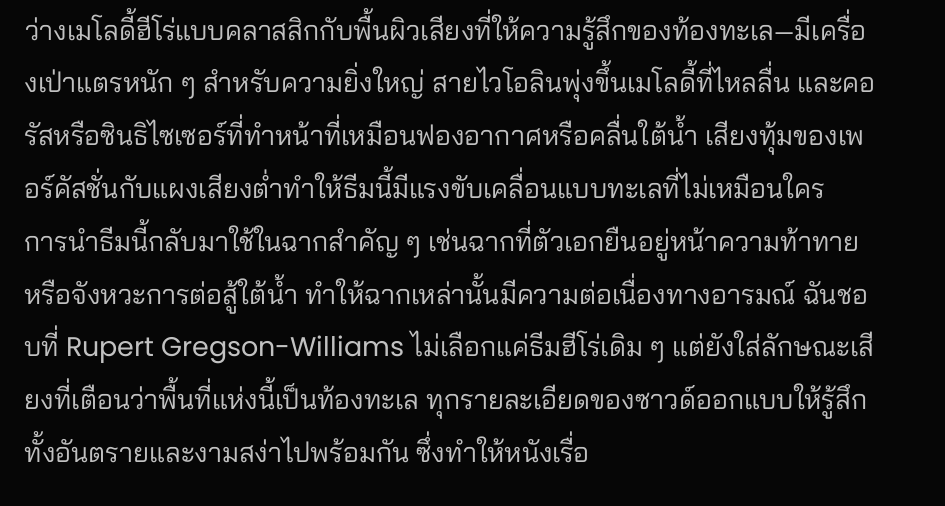ว่างเมโลดี้ฮีโร่แบบคลาสสิกกับพื้นผิวเสียงที่ให้ความรู้สึกของท้องทะเล—มีเครื่องเป่าแตรหนัก ๆ สำหรับความยิ่งใหญ่ สายไวโอลินพุ่งขึ้นเมโลดี้ที่ไหลลื่น และคอรัสหรือซินธิไซเซอร์ที่ทำหน้าที่เหมือนฟองอากาศหรือคลื่นใต้น้ำ เสียงทุ้มของเพอร์คัสชั่นกับแผงเสียงต่ำทำให้ธีมนี้มีแรงขับเคลื่อนแบบทะเลที่ไม่เหมือนใคร
การนำธีมนี้กลับมาใช้ในฉากสำคัญ ๆ เช่นฉากที่ตัวเอกยืนอยู่หน้าความท้าทายหรือจังหวะการต่อสู้ใต้น้ำ ทำให้ฉากเหล่านั้นมีความต่อเนื่องทางอารมณ์ ฉันชอบที่ Rupert Gregson-Williams ไม่เลือกแค่ธีมฮีโร่เดิม ๆ แต่ยังใส่ลักษณะเสียงที่เตือนว่าพื้นที่แห่งนี้เป็นท้องทะเล ทุกรายละเอียดของซาวด์ออกแบบให้รู้สึกทั้งอันตรายและงามสง่าไปพร้อมกัน ซึ่งทำให้หนังเรื่อ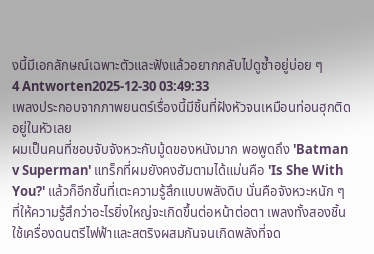งนี้มีเอกลักษณ์เฉพาะตัวและฟังแล้วอยากกลับไปดูซ้ำอยู่บ่อย ๆ
4 Antworten2025-12-30 03:49:33
เพลงประกอบจากภาพยนตร์เรื่องนี้มีชิ้นที่ฝังหัวจนเหมือนท่อนฮุกติดอยู่ในหัวเลย
ผมเป็นคนที่ชอบจับจังหวะกับมู้ดของหนังมาก พอพูดถึง 'Batman v Superman' แทร็กที่ผมยังคงฮัมตามได้แม่นคือ 'Is She With You?' แล้วก็อีกชิ้นที่เตะความรู้สึกแบบพลังดิบ นั่นคือจังหวะหนัก ๆ ที่ให้ความรู้สึกว่าอะไรยิ่งใหญ่จะเกิดขึ้นต่อหน้าต่อตา เพลงทั้งสองชิ้นใช้เครื่องดนตรีไฟฟ้าและสตริงผสมกันจนเกิดพลังที่จด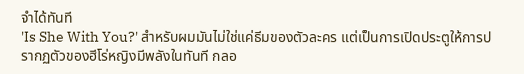จำได้ทันที
'Is She With You?' สำหรับผมมันไม่ใช่แค่ธีมของตัวละคร แต่เป็นการเปิดประตูให้การปรากฏตัวของฮีโร่หญิงมีพลังในทันที กลอ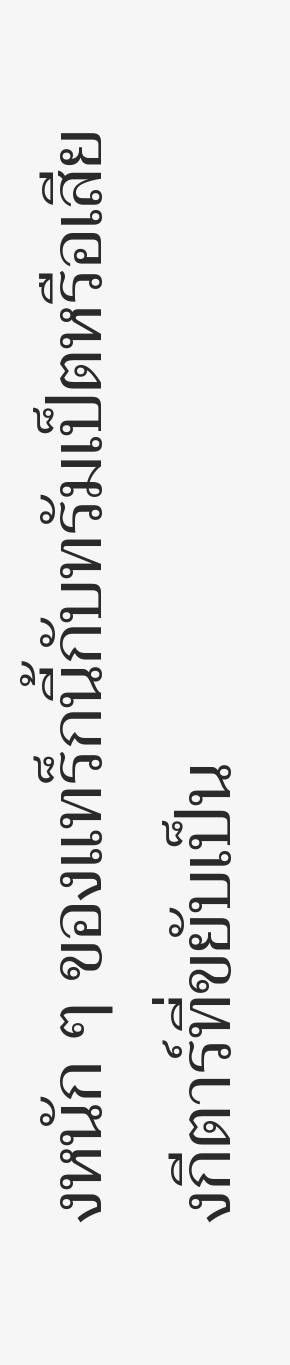งหนัก ๆ ของแทร็กนี้กับทรัมเป็ตหรือเสียงกีตาร์ที่ขยับเป็น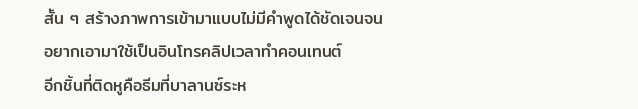สั้น ๆ สร้างภาพการเข้ามาแบบไม่มีคำพูดได้ชัดเจนจนอยากเอามาใช้เป็นอินโทรคลิปเวลาทำคอนเทนต์
อีกชิ้นที่ติดหูคือธีมที่บาลานซ์ระห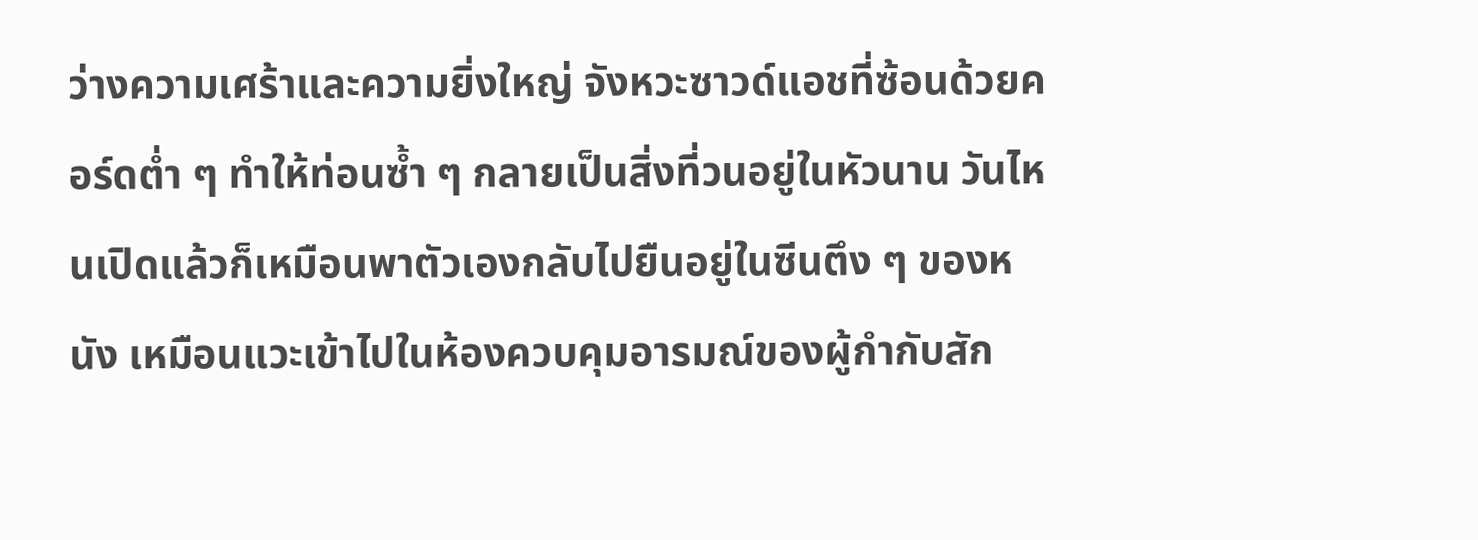ว่างความเศร้าและความยิ่งใหญ่ จังหวะซาวด์แอชที่ซ้อนด้วยคอร์ดต่ำ ๆ ทำให้ท่อนซ้ำ ๆ กลายเป็นสิ่งที่วนอยู่ในหัวนาน วันไหนเปิดแล้วก็เหมือนพาตัวเองกลับไปยืนอยู่ในซีนตึง ๆ ของหนัง เหมือนแวะเข้าไปในห้องควบคุมอารมณ์ของผู้กำกับสัก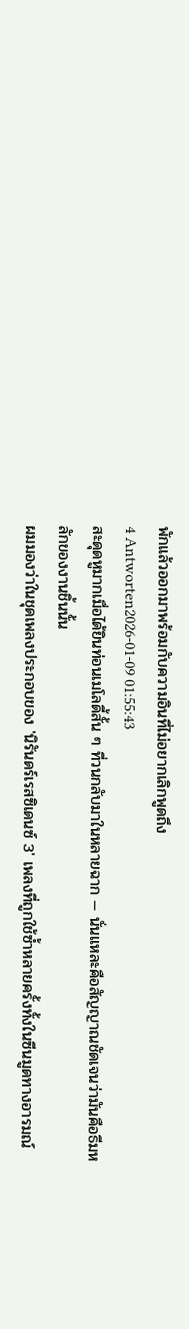พักแล้วออกมาพร้อมกับความอินที่ไม่อยากเลิกพูดถึง
4 Antworten2026-01-09 01:55:43
สะดุดหูมากเมื่อได้ยินท่อนเมโลดี้สั้น ๆ ที่วนกลับมาในหลายฉาก — นั่นแหละคือสัญญาณชัดเจนว่ามันคือธีมหลักของงานชิ้นนั้น
ผมมองว่าในชุดเพลงประกอบของ 'นิรันดร์เรสซิเดนซ์ 3' เพลงที่ถูกใช้ซ้ำหลายครั้งทั้งในซีนมูดทางอารมณ์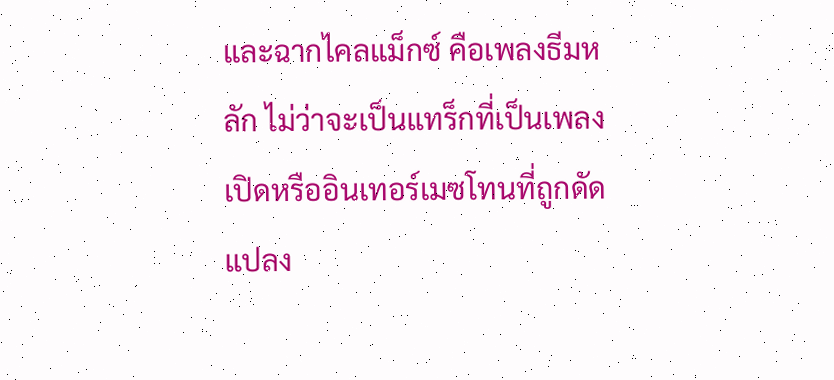และฉากไคลแม็กซ์ คือเพลงธีมหลัก ไม่ว่าจะเป็นแทร็กที่เป็นเพลงเปิดหรืออินเทอร์เมซโทนที่ถูกดัดแปลง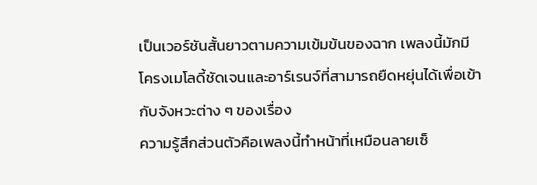เป็นเวอร์ชันสั้นยาวตามความเข้มข้นของฉาก เพลงนี้มักมีโครงเมโลดี้ชัดเจนและอาร์เรนจ์ที่สามารถยืดหยุ่นได้เพื่อเข้ากับจังหวะต่าง ๆ ของเรื่อง
ความรู้สึกส่วนตัวคือเพลงนี้ทำหน้าที่เหมือนลายเซ็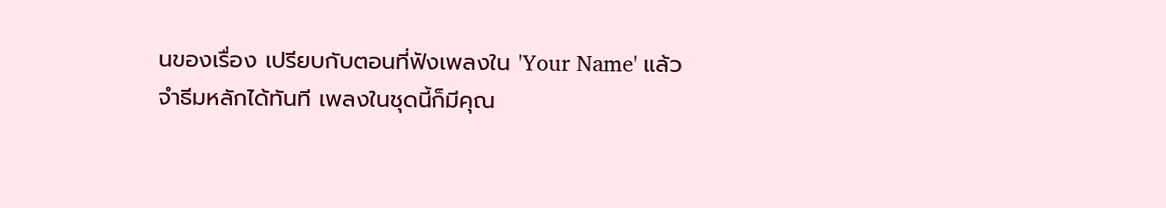นของเรื่อง เปรียบกับตอนที่ฟังเพลงใน 'Your Name' แล้วจำธีมหลักได้ทันที เพลงในชุดนี้ก็มีคุณ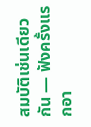สมบัติเช่นเดียวกัน — ฟังครั้งแรกอา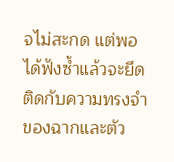จไม่สะกด แต่พอได้ฟังซ้ำแล้วจะยึดติดกับความทรงจำของฉากและตัว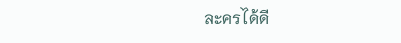ละครได้ดี